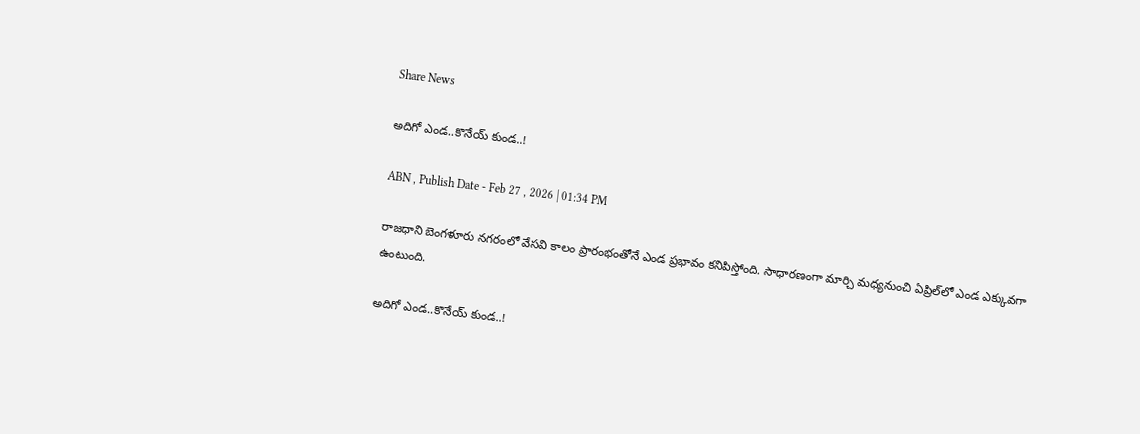Share News

అదిగో ఎండ..కొనేయ్‌ కుండ..!

ABN , Publish Date - Feb 27 , 2026 | 01:34 PM

రాజధాని బెంగళూరు నగరంలో వేసవి కాలం ప్రారంభంతోనే ఎండ ప్రభావం కనిపిస్తోంది. సాధారణంగా మార్చి మధ్యనుంచి ఏప్రిల్‌లో ఎండ ఎక్కువగా ఉంటుంది.

అదిగో ఎండ..కొనేయ్‌ కుండ..!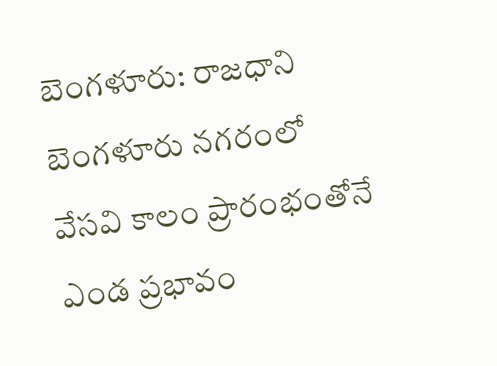బెంగళూరు: రాజధాని బెంగళూరు నగరంలో వేసవి కాలం ప్రారంభంతోనే ఎండ ప్రభావం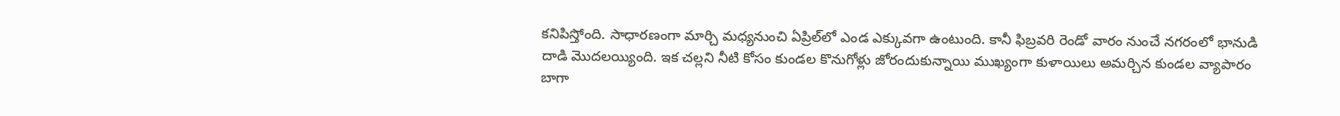కనిపిస్తోంది. సాధారణంగా మార్చి మధ్యనుంచి ఏప్రిల్‌లో ఎండ ఎక్కువగా ఉంటుంది. కానీ ఫిబ్రవరి రెండో వారం నుంచే నగరంలో భానుడి దాడి మొదలయ్యింది. ఇక చల్లని నీటి కోసం కుండల కొనుగోళ్లు జోరందుకున్నాయి ముఖ్యంగా కుళాయిలు అమర్చిన కుండల వ్యాపారం బాగా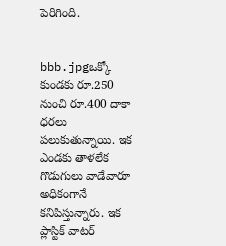పెరిగింది.


bbb.jpgఒక్కో కుండకు రూ.250 నుంచి రూ.400 దాకా ధరలు పలుకుతున్నాయి. ఇక ఎండకు తాళలేక గొడుగులు వాడేవారూ అధికంగానే కనిపిస్తున్నారు. ఇక ప్లాస్టిక్‌ వాటర్‌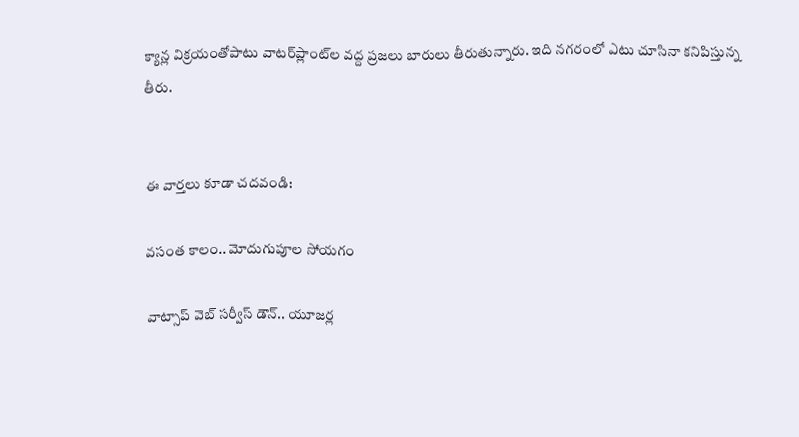క్యాన్ల విక్రయంతోపాటు వాటర్‌ప్లాంట్‌ల వద్ద ప్రజలు బారులు తీరుతున్నారు. ఇది నగరంలో ఎటు చూసినా కనిపిస్తున్న తీరు.


ఈ వార్తలు కూడా చదవండి:

వసంత కాలం.. మోదుగుపూల సోయగం

వాట్సాప్ వెబ్ సర్వీస్ డౌన్.. యూజర్ల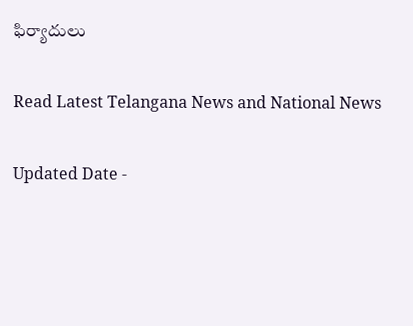ఫిర్యాదులు

Read Latest Telangana News and National News

Updated Date -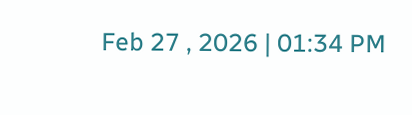Feb 27 , 2026 | 01:34 PM